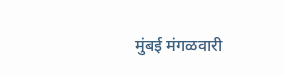मुंबई मंगळवारी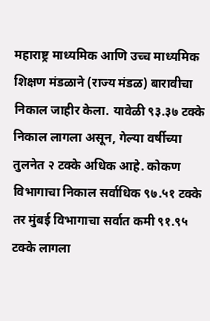महाराष्ट्र माध्यमिक आणि उच्च माध्यमिक शिक्षण मंडळाने (राज्य मंडळ) बारावीचा निकाल जाहीर केला. यावेळी ९३.३७ टक्के निकाल लागला असून, गेल्या वर्षीच्या तुलनेत २ टक्के अधिक आहे. कोकण विभागाचा निकाल सर्वाधिक ९७.५१ टक्के तर मुंबई विभागाचा सर्वात कमी ९१.९५ टक्के लागला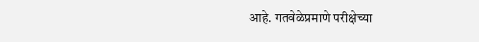आहे. गतवेळेप्रमाणे परीक्षेच्या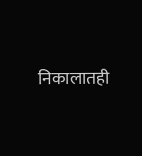निकालातही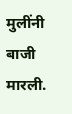मुलींनी बाजी मारली.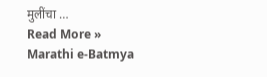मुलींचा …
Read More »
Marathi e-Batmya